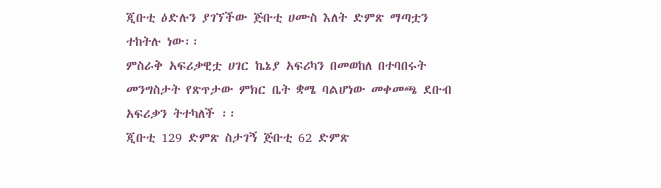ጂቡቲ ዕድሉን ያገኘችው ጅቡቲ ሀሙስ እለት ድምጽ ማጣቷን ተከትሉ ነው፡፡
ምስራቅ አፍሪቃዊቷ ሀገር ኬኔያ አፍሪካን በመወከለ በተባበሩት መንግስታት የጽጥታው ምክር ቤት ቋሜ ባልሆነው መቀመጫ ደቡብ አፍሪቃን ትተካለች ፡፡
ጂቡቲ 129 ድምጽ ስታገኝ ጅቡቲ 62 ድምጽ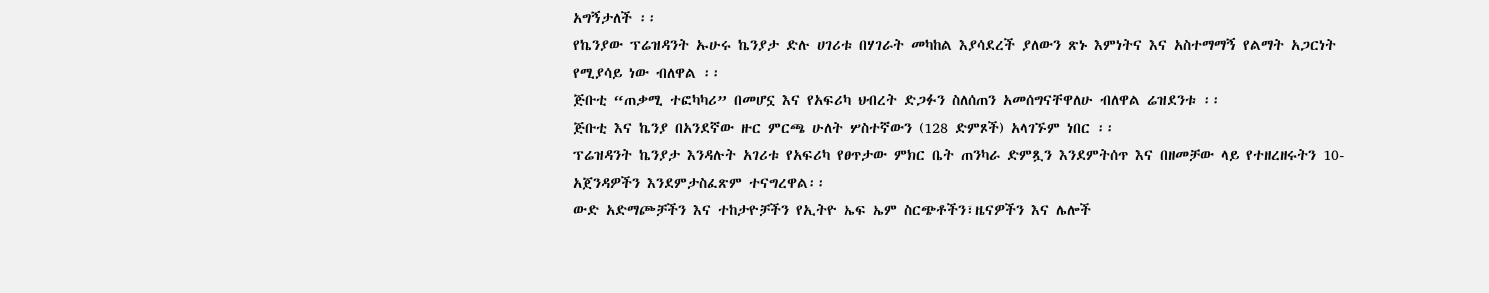አግኝታለች ፡፡
የኬንያው ፕሬዝዳንት ኡሁሩ ኬንያታ ድሉ ሀገሪቱ በሃገራት መካከል እያሳደረች ያለውን ጽኑ እምነትና እና አስተማማኝ የልማት አጋርነት የሚያሳይ ነው ብለዋል ፡፡
ጅቡቲ “ጠቃሚ ተፎካካሪ” በመሆኗ እና የአፍሪካ ህብረት ድጋፉን ስለሰጠን አመሰግናቸዋለሁ ብለዋል ሬዝደንቱ ፡፡
ጅቡቲ እና ኬንያ በአንደኛው ዙር ምርጫ ሁለት ሦስተኛውን (128 ድምጾች) አላገኙም ነበር ፡፡
ፕሬዝዳንት ኬንያታ እንዳሉት አገሪቱ የአፍሪካ የፀጥታው ምክር ቤት ጠንካራ ድምጿን እንደምትሰጥ እና በዘመቻው ላይ የተዘረዘሩትን 10-አጀንዳዎችን እንደምታስፈጽም ተናግረዋል፡፡
ውድ አድማጮቻችን እና ተከታዮቻችን የኢትዮ ኤፍ ኤም ስርጭቶችን፣ዜናዎችን እና ሌሎች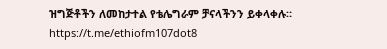ዝግጅቶችን ለመከታተል የቴሌግራም ቻናላችንን ይቀላቀሉ። https://t.me/ethiofm107dot8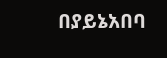በያይኔአበባ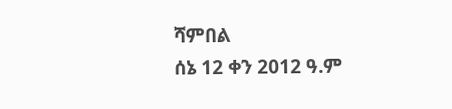ሻምበል
ሰኔ 12 ቀን 2012 ዓ.ም